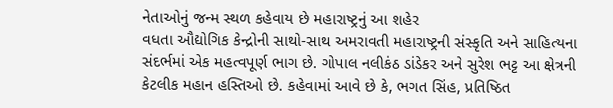નેતાઓનું જન્મ સ્થળ કહેવાય છે મહારાષ્ટ્રનું આ શહેર
વધતા ઔદ્યોગિક કેન્દ્રોની સાથો-સાથ અમરાવતી મહારાષ્ટ્રની સંસ્કૃતિ અને સાહિત્યના સંદર્ભમાં એક મહત્વપૂર્ણ ભાગ છે. ગોપાલ નલીકંઠ ડાંડેકર અને સુરેશ ભટ્ટ આ ક્ષેત્રની કેટલીક મહાન હસ્તિઓ છે. કહેવામાં આવે છે કે, ભગત સિંહ, પ્રતિષ્ઠિત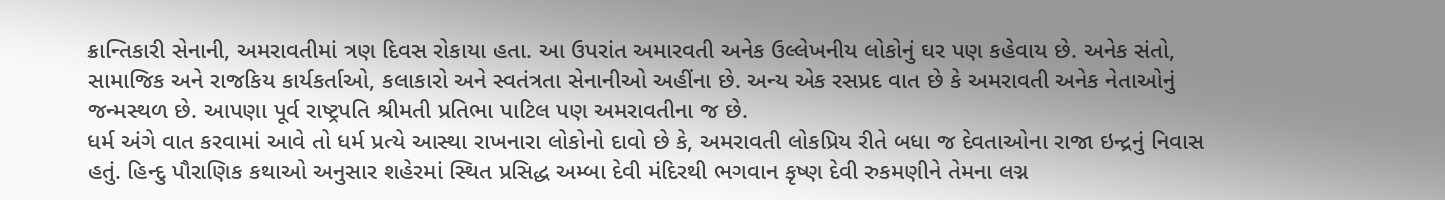ક્રાન્તિકારી સેનાની, અમરાવતીમાં ત્રણ દિવસ રોકાયા હતા. આ ઉપરાંત અમારવતી અનેક ઉલ્લેખનીય લોકોનું ઘર પણ કહેવાય છે. અનેક સંતો, સામાજિક અને રાજકિય કાર્યકર્તાઓ, કલાકારો અને સ્વતંત્રતા સેનાનીઓ અહીંના છે. અન્ય એક રસપ્રદ વાત છે કે અમરાવતી અનેક નેતાઓનું જન્મસ્થળ છે. આપણા પૂર્વ રાષ્ટ્રપતિ શ્રીમતી પ્રતિભા પાટિલ પણ અમરાવતીના જ છે.
ધર્મ અંગે વાત કરવામાં આવે તો ધર્મ પ્રત્યે આસ્થા રાખનારા લોકોનો દાવો છે કે, અમરાવતી લોકપ્રિય રીતે બધા જ દેવતાઓના રાજા ઇન્દ્રનું નિવાસ હતું. હિન્દુ પૌરાણિક કથાઓ અનુસાર શહેરમાં સ્થિત પ્રસિદ્ધ અમ્બા દેવી મંદિરથી ભગવાન કૃષ્ણ દેવી રુકમણીને તેમના લગ્ન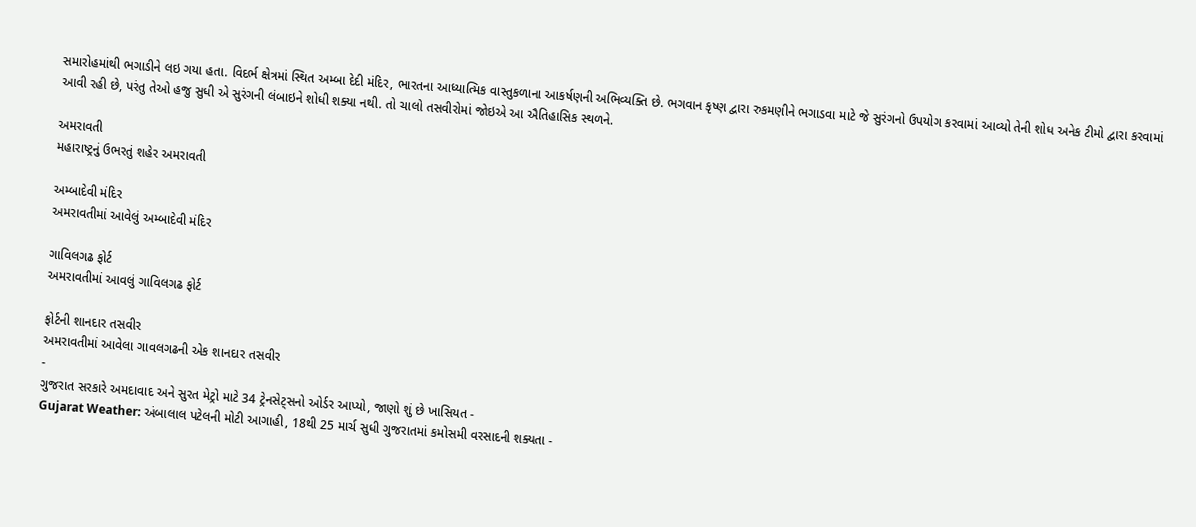સમારોહમાંથી ભગાડીને લઇ ગયા હતા. વિદર્ભ ક્ષેત્રમાં સ્થિત અમ્બા દેદી મંદિર, ભારતના આધ્યાત્મિક વાસ્તુકળાના આકર્ષણની અભિવ્યક્તિ છે. ભગવાન કૃષ્ણ દ્વારા રુકમણીને ભગાડવા માટે જે સુરંગનો ઉપયોગ કરવામાં આવ્યો તેની શોધ અનેક ટીમો દ્વારા કરવામાં આવી રહી છે, પરંતુ તેઓ હજુ સુધી એ સુરંગની લંબાઇને શોધી શક્યા નથી. તો ચાલો તસવીરોમાં જોઇએ આ ઐતિહાસિક સ્થળને.

અમરાવતી
મહારાષ્ટ્રનું ઉભરતું શહેર અમરાવતી

અમ્બાદેવી મંદિર
અમરાવતીમાં આવેલું અમ્બાદેવી મંદિર

ગાવિલગઢ ફોર્ટ
અમરાવતીમાં આવલું ગાવિલગઢ ફોર્ટ

ફોર્ટની શાનદાર તસવીર
અમરાવતીમાં આવેલા ગાવલગઢની એક શાનદાર તસવીર
-
ગુજરાત સરકારે અમદાવાદ અને સુરત મેટ્રો માટે 34 ટ્રેનસેટ્સનો ઓર્ડર આપ્યો, જાણો શું છે ખાસિયત -
Gujarat Weather: અંબાલાલ પટેલની મોટી આગાહી, 18થી 25 માર્ચ સુધી ગુજરાતમાં કમોસમી વરસાદની શક્યતા -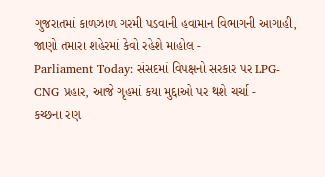ગુજરાતમાં કાળઝાળ ગરમી પડવાની હવામાન વિભાગની આગાહી, જાણો તમારા શહેરમાં કેવો રહેશે માહોલ -
Parliament Today: સંસદમાં વિપક્ષનો સરકાર પર LPG-CNG પ્રહાર, આજે ગૃહમાં કયા મુદ્દાઓ પર થશે ચર્ચા -
કચ્છના રણ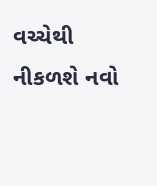વચ્ચેથી નીકળશે નવો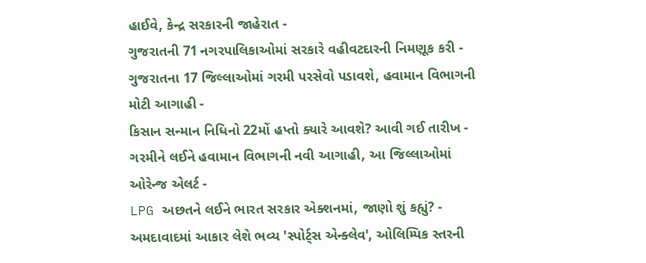હાઈવે, કેન્દ્ર સરકારની જાહેરાત -
ગુજરાતની 71 નગરપાલિકાઓમાં સરકારે વહીવટદારની નિમણૂક કરી -
ગુજરાતના 17 જિલ્લાઓમાં ગરમી પરસેવો પડાવશે, હવામાન વિભાગની મોટી આગાહી -
કિસાન સન્માન નિધિનો 22મોં હપ્તો ક્યારે આવશે? આવી ગઈ તારીખ -
ગરમીને લઈને હવામાન વિભાગની નવી આગાહી, આ જિલ્લાઓમાં ઓરેન્જ એલર્ટ -
LPG અછતને લઈને ભારત સરકાર એક્શનમાં, જાણો શું કહ્યું? -
અમદાવાદમાં આકાર લેશે ભવ્ય 'સ્પોર્ટ્સ એન્ક્લેવ', ઓલિમ્પિક સ્તરની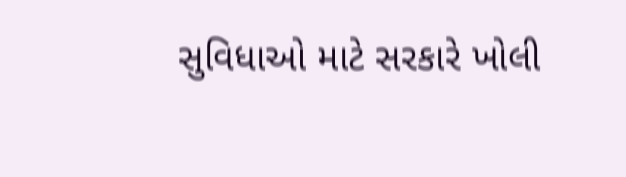સુવિધાઓ માટે સરકારે ખોલી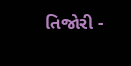તિજોરી -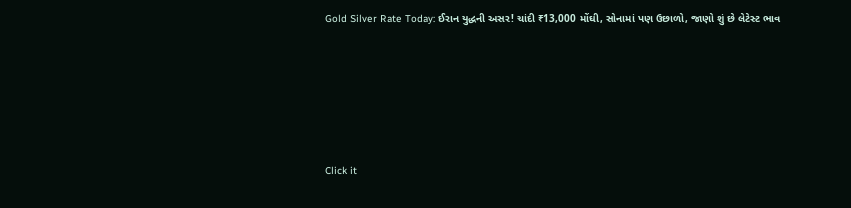Gold Silver Rate Today: ઈરાન યુદ્ધની અસર! ચાંદી ₹13,000 મોંઘી, સોનામાં પણ ઉછાળો, જાણો શું છે લેટેસ્ટ ભાવ







Click it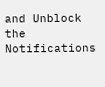and Unblock the Notifications